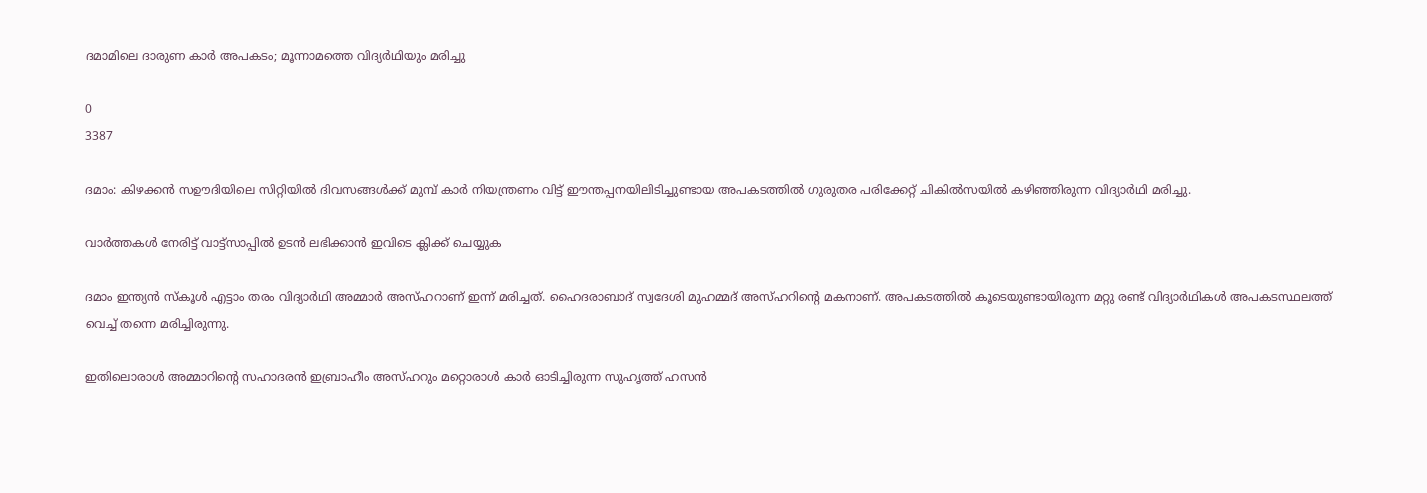ദമാമിലെ ദാരുണ കാര്‍ അപകടം; മൂന്നാമത്തെ വിദ്യര്‍ഥിയും മരിച്ചു

0
3387

ദമാം: കിഴക്കൻ സഊദിയിലെ സിറ്റിയില്‍ ദിവസങ്ങള്‍ക്ക് മുമ്പ് കാര്‍ നിയന്ത്രണം വിട്ട് ഈന്തപ്പനയിലിടിച്ചുണ്ടായ അപകടത്തില്‍ ഗുരുതര പരിക്കേറ്റ് ചികില്‍സയില്‍ കഴിഞ്ഞിരുന്ന വിദ്യാര്‍ഥി മരിച്ചു.

വാർത്തകൾ നേരിട്ട് വാട്ട്സാപ്പിൽ ഉടൻ ലഭിക്കാൻ ഇവിടെ ക്ലിക്ക് ചെയ്യുക

ദമാം ഇന്ത്യന്‍ സ്‌കൂള്‍ എട്ടാം തരം വിദ്യാര്‍ഥി അമ്മാര്‍ അസ്ഹറാണ് ഇന്ന് മരിച്ചത്. ഹൈദരാബാദ് സ്വദേശി മുഹമ്മദ് അസ്ഹറിന്റെ മകനാണ്. അപകടത്തില്‍ കൂടെയുണ്ടായിരുന്ന മറ്റു രണ്ട് വിദ്യാര്‍ഥികള്‍ അപകടസ്ഥലത്ത് വെച്ച് തന്നെ മരിച്ചിരുന്നു.

ഇതിലൊരാള്‍ അമ്മാറിന്റെ സഹാദരന്‍ ഇബ്രാഹീം അസ്ഹറും മറ്റൊരാള്‍ കാര്‍ ഓടിച്ചിരുന്ന സുഹൃത്ത് ഹസന്‍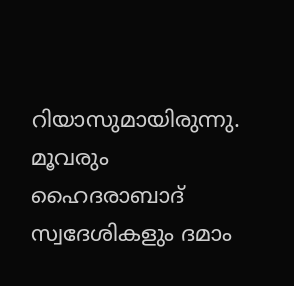റിയാസുമായിരുന്നു. മൂവരും ഹൈദരാബാദ് സ്വദേശികളും ദമാം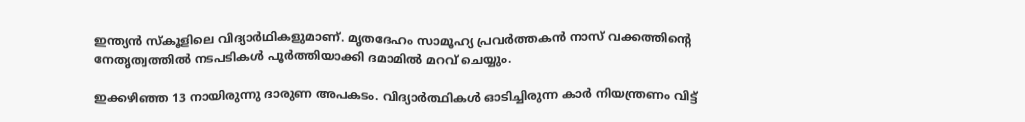ഇന്ത്യന്‍ സ്‌കൂളിലെ വിദ്യാര്‍ഥികളുമാണ്. മൃതദേഹം സാമൂഹ്യ പ്രവര്‍ത്തകന്‍ നാസ് വക്കത്തിന്റെ നേതൃത്വത്തില്‍ നടപടികള്‍ പൂര്‍ത്തിയാക്കി ദമാമിൽ മറവ് ചെയ്യും.

ഇക്കഴിഞ്ഞ 13 നായിരുന്നു ദാരുണ അപകടം. വിദ്യാർത്ഥികൾ ഓടിച്ചിരുന്ന കാർ നിയന്ത്രണം വിട്ട്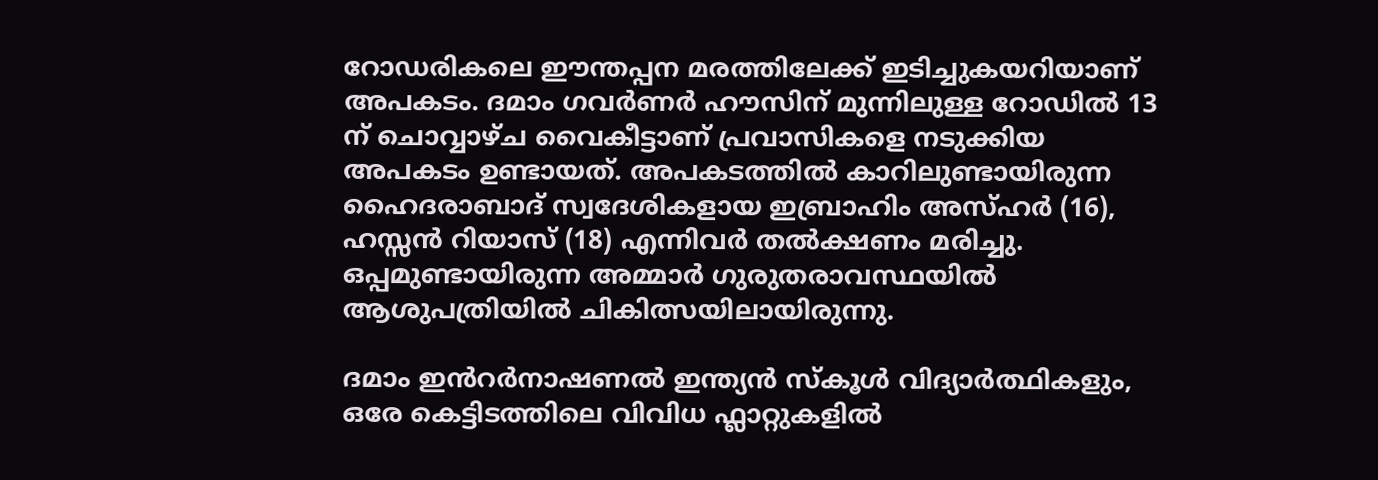റോഡരികലെ ഈന്തപ്പന മരത്തിലേക്ക് ഇടിച്ചുകയറിയാണ് അപകടം. ദമാം ഗവർണർ ഹൗസിന് മുന്നിലുള്ള റോഡിൽ 13 ന് ചൊവ്വാഴ്ച വൈകീട്ടാണ്‌ പ്രവാസികളെ നടുക്കിയ അപകടം ഉണ്ടായത്. അപകടത്തിൽ കാറിലുണ്ടായിരുന്ന ഹൈദരാബാദ് സ്വദേശികളായ ഇബ്രാഹിം അസ്ഹർ (16), ഹസ്സൻ റിയാസ് (18) എന്നിവർ തൽക്ഷണം മരിച്ചു. ഒപ്പമുണ്ടായിരുന്ന അമ്മാർ ഗുരുതരാവസ്ഥയിൽ ആശുപത്രിയിൽ ചികിത്സയിലായിരുന്നു.

ദമാം ഇൻറർനാഷണൽ ഇന്ത്യൻ സ്കൂൾ വിദ്യാർത്ഥികളും, ഒരേ കെട്ടിടത്തിലെ വിവിധ ഫ്ലാറ്റുകളിൽ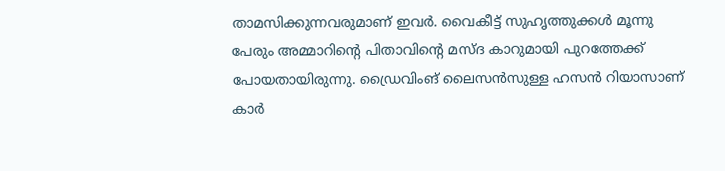താമസിക്കുന്നവരുമാണ് ഇവർ. വൈകീട്ട് സുഹൃത്തുക്കൾ മൂന്നു പേരും അമ്മാറിന്റെ പിതാവിന്റെ മസ്ദ കാറുമായി പുറത്തേക്ക് പോയതായിരുന്നു. ഡ്രൈവിംങ് ലൈസൻസുള്ള ഹസൻ റിയാസാണ് കാർ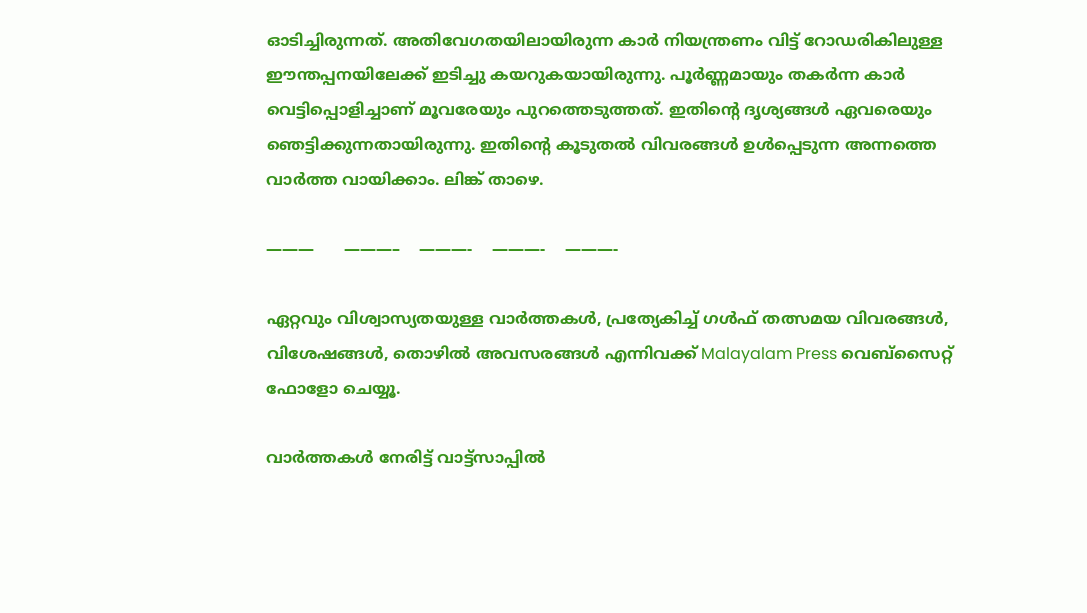ഓടിച്ചിരുന്നത്. അതിവേഗതയിലായിരുന്ന കാർ നിയന്ത്രണം വിട്ട് റോഡരികിലുള്ള ഈന്തപ്പനയിലേക്ക് ഇടിച്ചു കയറുകയായിരുന്നു. പൂർണ്ണമായും തകർന്ന കാർ വെട്ടിപ്പൊളിച്ചാണ് മൂവരേയും പുറത്തെടുത്തത്. ഇതിന്റെ ദൃശ്യങ്ങൾ ഏവരെയും ഞെട്ടിക്കുന്നതായിരുന്നു. ഇതിന്റെ കൂടുതൽ വിവരങ്ങൾ ഉൾപ്പെടുന്ന അന്നത്തെ വാർത്ത വായിക്കാം. ലിങ്ക് താഴെ.

———      ———–    ———-    ———-    ———-

ഏറ്റവും വിശ്വാസ്യതയുള്ള വാർത്തകള്‍, പ്രത്യേകിച്ച് ഗൾഫ് തത്സമയ വിവരങ്ങൾ, വിശേഷങ്ങൾ, തൊഴിൽ അവസരങ്ങൾ എന്നിവക്ക് Malayalam Press വെബ്സൈറ്റ് ഫോളോ ചെയ്യൂ.

വാർത്തകൾ നേരിട്ട് വാട്ട്സാപ്പിൽ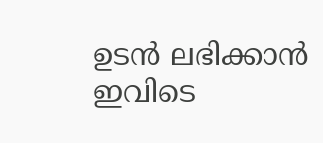ഉടൻ ലഭിക്കാൻ ഇവിടെ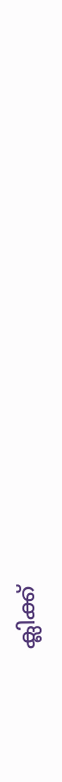ക്ലിക്ക്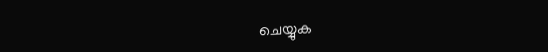ചെയ്യുക